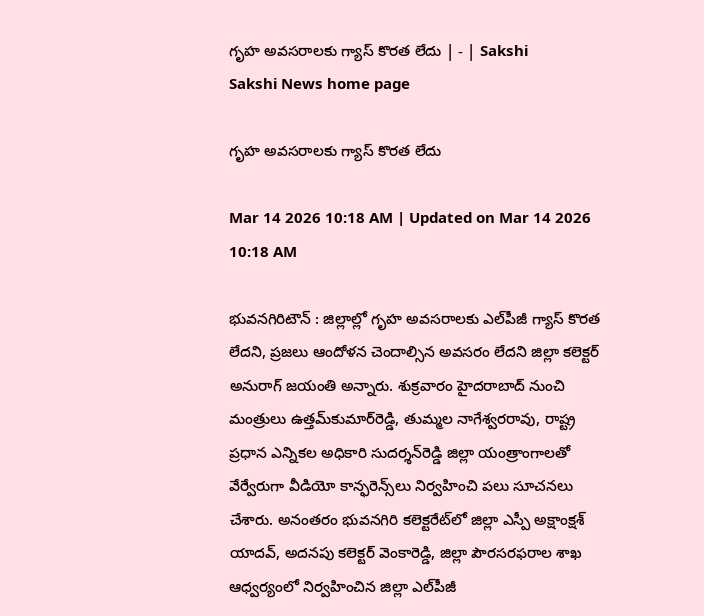గృహ అవసరాలకు గ్యాస్‌ కొరత లేదు | - | Sakshi
Sakshi News home page

గృహ అవసరాలకు గ్యాస్‌ కొరత లేదు

Mar 14 2026 10:18 AM | Updated on Mar 14 2026 10:18 AM

భువనగిరిటౌన్‌ : జిల్లాల్లో గృహ అవసరాలకు ఎల్‌పీజీ గ్యాస్‌ కొరత లేదని, ప్రజలు ఆందోళన చెందాల్సిన అవసరం లేదని జిల్లా కలెక్టర్‌ అనురాగ్‌ జయంతి అన్నారు. శుక్రవారం హైదరాబాద్‌ నుంచి మంత్రులు ఉత్తమ్‌కుమార్‌రెడ్డి, తుమ్మల నాగేశ్వరరావు, రాష్ట్ర ప్రధాన ఎన్నికల అధికారి సుదర్శన్‌రెడ్డి జిల్లా యంత్రాంగాలతో వేర్వేరుగా వీడియో కాన్ఫరెన్స్‌లు నిర్వహించి పలు సూచనలు చేశారు. అనంతరం భువనగిరి కలెక్టరేట్‌లో జిల్లా ఎస్పీ అక్షాంక్షశ్‌ యాదవ్‌, అదనపు కలెక్టర్‌ వెంకారెడ్డి, జిల్లా పౌరసరఫరాల శాఖ ఆధ్వర్యంలో నిర్వహించిన జిల్లా ఎల్‌పీజీ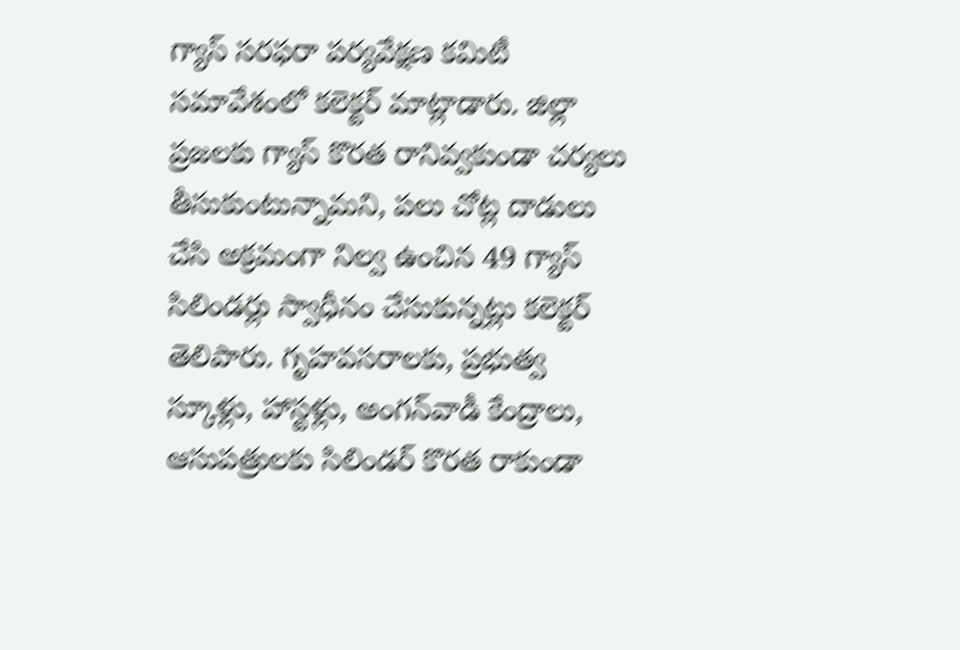గ్యాస్‌ సరఫరా పర్యవేక్షణ కమిటీ సమావేశంలో కలెక్టర్‌ మాట్లాడారు. జిల్లా ప్రజలకు గ్యాస్‌ కొరత రానివ్వకుండా చర్యలు తీసుకుంటున్నామని, పలు చోట్ల దాడులు చేసి అక్రమంగా నిల్వ ఉంచిన 49 గ్యాస్‌ సిలిండర్లు స్వాధీనం చేసుకున్నట్లు కలెక్టర్‌ తెలిపారు. గృహవసరాలకు, ప్రభుత్వ స్కూళ్లు, హాస్టళ్లు, అంగన్‌వాడీ కేంద్రాలు, ఆసుపత్రులకు సిలిండర్‌ కొరత రాకుండా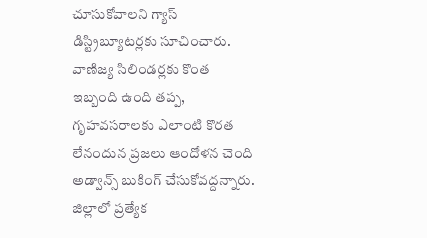చూసుకోవాలని గ్యాస్‌ డిస్ట్రిబ్యూటర్లకు సూచించారు. వాణిజ్య సిలిండర్లకు కొంత ఇబ్బంది ఉంది తప్ప, గృహవసరాలకు ఎలాంటి కొరత లేనందున ప్రజలు ఆందోళన చెంది అడ్వాన్స్‌ బుకింగ్‌ చేసుకోవద్దన్నారు. జిల్లాలో ప్రత్యేక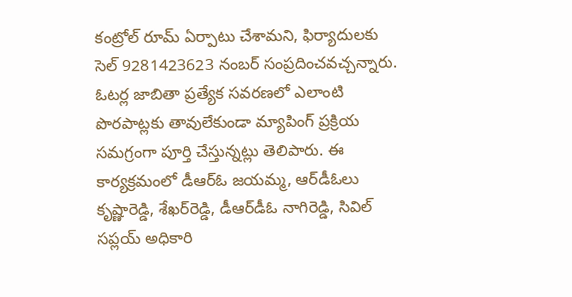కంట్రోల్‌ రూమ్‌ ఏర్పాటు చేశామని, ఫిర్యాదులకు సెల్‌ 9281423623 నంబర్‌ సంప్రదించవచ్చన్నారు. ఓటర్ల జాబితా ప్రత్యేక సవరణలో ఎలాంటి పొరపాట్లకు తావులేకుండా మ్యాపింగ్‌ ప్రక్రియ సమగ్రంగా పూర్తి చేస్తున్నట్లు తెలిపారు. ఈ కార్యక్రమంలో డీఆర్‌ఓ జయమ్మ, ఆర్‌డీఓలు కృష్ణారెడ్డి, శేఖర్‌రెడ్డి, డీఆర్‌డీఓ నాగిరెడ్డి, సివిల్‌ సప్లయ్‌ అధికారి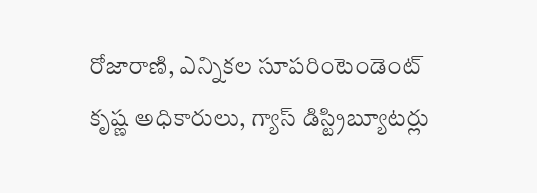రోజారాణి, ఎన్నికల సూపరింటెండెంట్‌ కృష్ణ అధికారులు, గ్యాస్‌ డిస్ట్రిబ్యూటర్లు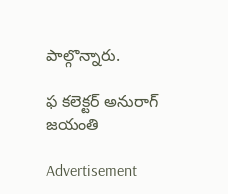పాల్గొన్నారు.

ఫ కలెక్టర్‌ అనురాగ్‌ జయంతి

Advertisement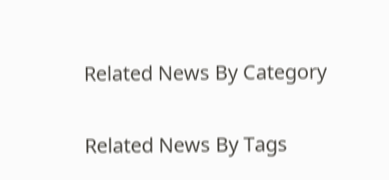Related News By Category

Related News By Tags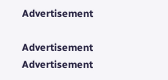Advertisement

Advertisement
Advertisement